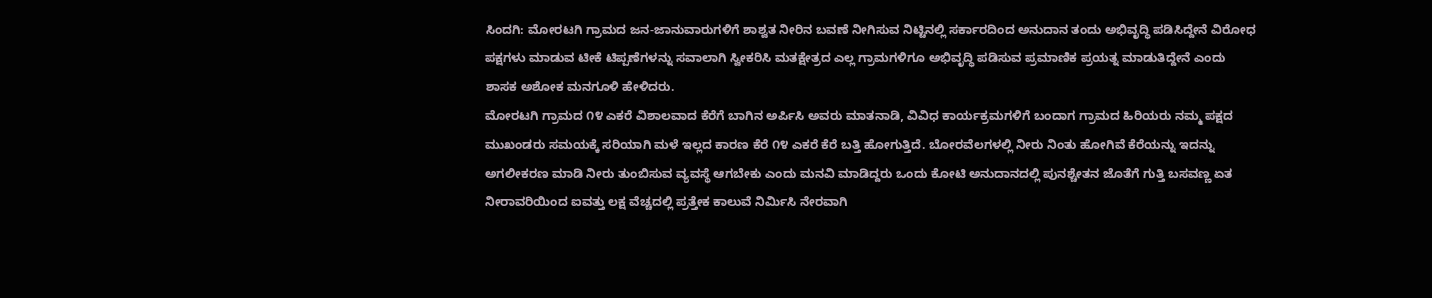ಸಿಂದಗಿ: ಮೋರಟಗಿ ಗ್ರಾಮದ ಜನ-ಜಾನುವಾರುಗಳಿಗೆ ಶಾಶ್ವತ ನೀರಿನ ಬವಣೆ ನೀಗಿಸುವ ನಿಟ್ಟಿನಲ್ಲಿ ಸರ್ಕಾರದಿಂದ ಅನುದಾನ ತಂದು ಅಭಿವೃದ್ಧಿ ಪಡಿಸಿದ್ದೇನೆ ವಿರೋಧ ಪಕ್ಷಗಳು ಮಾಡುವ ಟೀಕೆ ಟಿಪ್ಪಣೆಗಳನ್ನು ಸವಾಲಾಗಿ ಸ್ವೀಕರಿಸಿ ಮತಕ್ಷೇತ್ರದ ಎಲ್ಲ ಗ್ರಾಮಗಳಿಗೂ ಅಭಿವೃದ್ಧಿ ಪಡಿಸುವ ಪ್ರಮಾಣಿಕ ಪ್ರಯತ್ನ ಮಾಡುತಿದ್ದೇನೆ ಎಂದು ಶಾಸಕ ಅಶೋಕ ಮನಗೂಳಿ ಹೇಳಿದರು.
ಮೋರಟಗಿ ಗ್ರಾಮದ ೧೪ ಎಕರೆ ವಿಶಾಲವಾದ ಕೆರೆಗೆ ಬಾಗಿನ ಅರ್ಪಿಸಿ ಅವರು ಮಾತನಾಡಿ, ವಿವಿಧ ಕಾರ್ಯಕ್ರಮಗಳಿಗೆ ಬಂದಾಗ ಗ್ರಾಮದ ಹಿರಿಯರು ನಮ್ಮ ಪಕ್ಷದ ಮುಖಂಡರು ಸಮಯಕ್ಕೆ ಸರಿಯಾಗಿ ಮಳೆ ಇಲ್ಲದ ಕಾರಣ ಕೆರೆ ೧೪ ಎಕರೆ ಕೆರೆ ಬತ್ತಿ ಹೋಗುತ್ತಿದೆ. ಬೋರವೆಲಗಳಲ್ಲಿ ನೀರು ನಿಂತು ಹೋಗಿವೆ ಕೆರೆಯನ್ನು ಇದನ್ನು ಅಗಲೀಕರಣ ಮಾಡಿ ನೀರು ತುಂಬಿಸುವ ವ್ಯವಸ್ಥೆ ಆಗಬೇಕು ಎಂದು ಮನವಿ ಮಾಡಿದ್ದರು ಒಂದು ಕೋಟಿ ಅನುದಾನದಲ್ಲಿ ಪುನಶ್ಚೇತನ ಜೊತೆಗೆ ಗುತ್ತಿ ಬಸವಣ್ಣ ಏತ ನೀರಾವರಿಯಿಂದ ಐವತ್ತು ಲಕ್ಷ ವೆಚ್ಚದಲ್ಲಿ ಪ್ರತ್ತೇಕ ಕಾಲುವೆ ನಿರ್ಮಿಸಿ ನೇರವಾಗಿ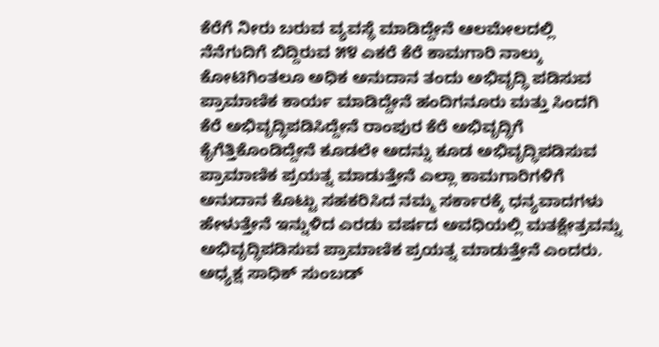ಕೆರೆಗೆ ನೀರು ಬರುವ ವ್ಯವಸ್ಥೆ ಮಾಡಿದ್ದೇನೆ ಆಲಮೇಲದಲ್ಲಿ ನೆನೆಗುದಿಗೆ ಬಿದ್ದಿರುವ ೫೪ ಎಕರೆ ಕೆರೆ ಕಾಮಗಾರಿ ನಾಲ್ಕು ಕೋಟಿಗಿಂತಲೂ ಅಧಿಕ ಅನುದಾನ ತಂದು ಅಭಿವೃದ್ಧಿ ಪಡಿಸುವ ಪ್ರಾಮಾಣಿಕ ಕಾರ್ಯ ಮಾಡಿದ್ದೇನೆ ಹಂದಿಗನೂರು ಮತ್ತು ಸಿಂದಗಿ ಕೆರೆ ಅಭಿವೃದ್ಧಿಪಡಿಸಿದ್ದೇನೆ ರಾಂಪುರ ಕೆರೆ ಅಭಿವೃದ್ಧಿಗೆ ಕೈಗೆತ್ತಿಕೊಂಡಿದ್ದೇನೆ ಕೂಡಲೇ ಅದನ್ನು ಕೂಡ ಅಭಿವೃದ್ಧಿಪಡಿಸುವ ಪ್ರಾಮಾಣಿಕ ಪ್ರಯತ್ನ ಮಾಡುತ್ತೇನೆ ಎಲ್ಲಾ ಕಾಮಗಾರಿಗಳಿಗೆ ಅನುದಾನ ಕೊಟ್ಟು ಸಹಕರಿಸಿದ ನಮ್ಮ ಸರ್ಕಾರಕ್ಕೆ ಧನ್ಯವಾದಗಳು ಹೇಳುತ್ತೇನೆ ಇನ್ನುಳಿದ ಎರಡು ವರ್ಷದ ಅವಧಿಯಲ್ಲಿ ಮತಕ್ಷೇತ್ರವನ್ನು ಅಭಿವೃದ್ಧಿಪಡಿಸುವ ಪ್ರಾಮಾಣಿಕ ಪ್ರಯತ್ನ ಮಾಡುತ್ತೇನೆ ಎಂದರು.
ಅಧ್ಯಕ್ಷ ಸಾಧಿಕ್ ಸುಂಬಡ್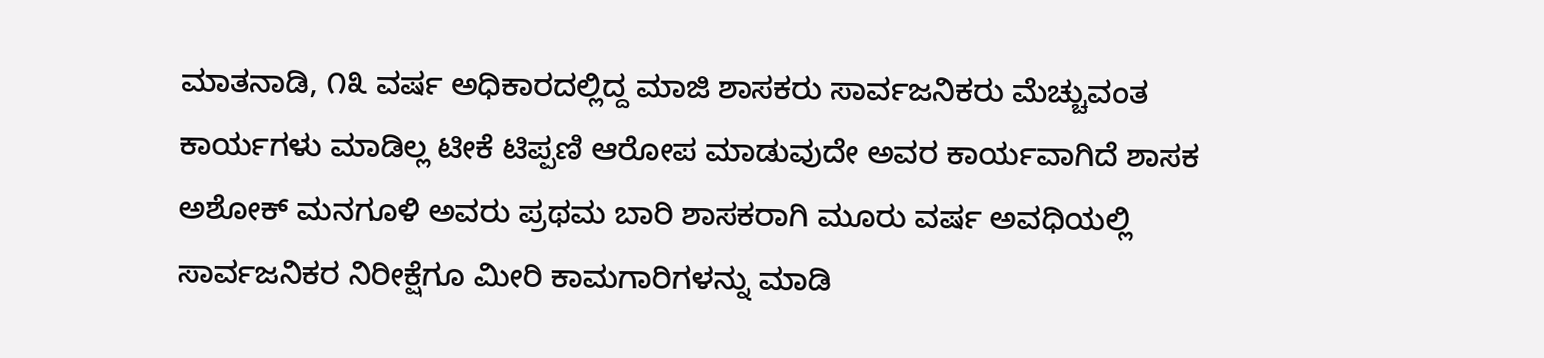ಮಾತನಾಡಿ, ೧೩ ವರ್ಷ ಅಧಿಕಾರದಲ್ಲಿದ್ದ ಮಾಜಿ ಶಾಸಕರು ಸಾರ್ವಜನಿಕರು ಮೆಚ್ಚುವಂತ ಕಾರ್ಯಗಳು ಮಾಡಿಲ್ಲ ಟೀಕೆ ಟಿಪ್ಪಣಿ ಆರೋಪ ಮಾಡುವುದೇ ಅವರ ಕಾರ್ಯವಾಗಿದೆ ಶಾಸಕ ಅಶೋಕ್ ಮನಗೂಳಿ ಅವರು ಪ್ರಥಮ ಬಾರಿ ಶಾಸಕರಾಗಿ ಮೂರು ವರ್ಷ ಅವಧಿಯಲ್ಲಿ ಸಾರ್ವಜನಿಕರ ನಿರೀಕ್ಷೆಗೂ ಮೀರಿ ಕಾಮಗಾರಿಗಳನ್ನು ಮಾಡಿ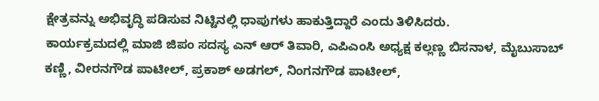ಕ್ಷೇತ್ರವನ್ನು ಅಭಿವೃದ್ಧಿ ಪಡಿಸುವ ನಿಟ್ಟಿನಲ್ಲಿ ಧಾಪುಗಳು ಹಾಕುತ್ತಿದ್ದಾರೆ ಎಂದು ತಿಳಿಸಿದರು.
ಕಾರ್ಯಕ್ರಮದಲ್ಲಿ ಮಾಜಿ ಜಿಪಂ ಸದಸ್ಯ ಎನ್ ಆರ್ ತಿವಾರಿ, ಎಪಿಎಂಸಿ ಅಧ್ಯಕ್ಷ ಕಲ್ಲಣ್ಣ ಬಿಸನಾಳ, ಮೈಬುಸಾಬ್ ಕಣ್ಣಿ, ವೀರನಗೌಡ ಪಾಟೀಲ್, ಪ್ರಕಾಶ್ ಅಡಗಲ್, ನಿಂಗನಗೌಡ ಪಾಟೀಲ್,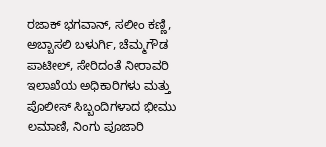ರಜಾಕ್ ಭಗವಾನ್, ಸಲೀಂ ಕಣ್ಣಿ, ಅಬ್ಬಾಸಲಿ ಬಳುರ್ಗಿ, ಚೆಮ್ಮಗೌಡ ಪಾಟೀಲ್, ಸೇರಿದಂತೆ ನೀರಾವರಿ ಇಲಾಖೆಯ ಅಧಿಕಾರಿಗಳು ಮತ್ತು ಪೊಲೀಸ್ ಸಿಬ್ಬಂದಿಗಳಾದ ಭೀಮು ಲಮಾಣಿ, ನಿಂಗು ಪೂಜಾರಿ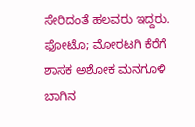ಸೇರಿದಂತೆ ಹಲವರು ಇದ್ದರು.
ಫೋಟೊ; ಮೋರಟಗಿ ಕೆರೆಗೆ ಶಾಸಕ ಅಶೋಕ ಮನಗೂಳಿ ಬಾಗಿನ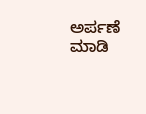ಅರ್ಪಣೆ ಮಾಡಿ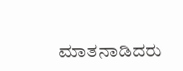ಮಾತನಾಡಿದರು